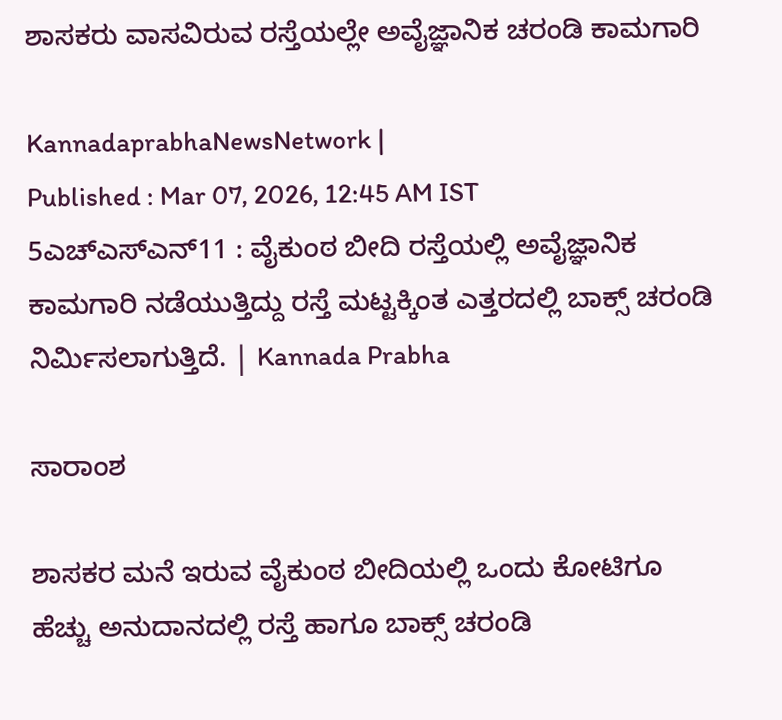ಶಾಸಕರು ವಾಸವಿರುವ ರಸ್ತೆಯಲ್ಲೇ ಅವೈಜ್ಞಾನಿಕ ಚರಂಡಿ ಕಾಮಗಾರಿ

KannadaprabhaNewsNetwork |
Published : Mar 07, 2026, 12:45 AM IST
5ಎಚ್ಎಸ್ಎನ್11 : ವೈಕುಂಠ ಬೀದಿ ರಸ್ತೆಯಲ್ಲಿ ಅವೈಜ್ಞಾನಿಕ ಕಾಮಗಾರಿ ನಡೆಯುತ್ತಿದ್ದು ರಸ್ತೆ ಮಟ್ಟಕ್ಕಿಂತ ಎತ್ತರದಲ್ಲಿ ಬಾಕ್ಸ್ ಚರಂಡಿ  ನಿರ್ಮಿಸಲಾಗುತ್ತಿದೆ. | Kannada Prabha

ಸಾರಾಂಶ

ಶಾಸಕರ ಮನೆ ಇರುವ ವೈಕುಂಠ ಬೀದಿಯಲ್ಲಿ ಒಂದು ಕೋಟಿಗೂ ಹೆಚ್ಚು ಅನುದಾನದಲ್ಲಿ ರಸ್ತೆ ಹಾಗೂ ಬಾಕ್ಸ್ ಚರಂಡಿ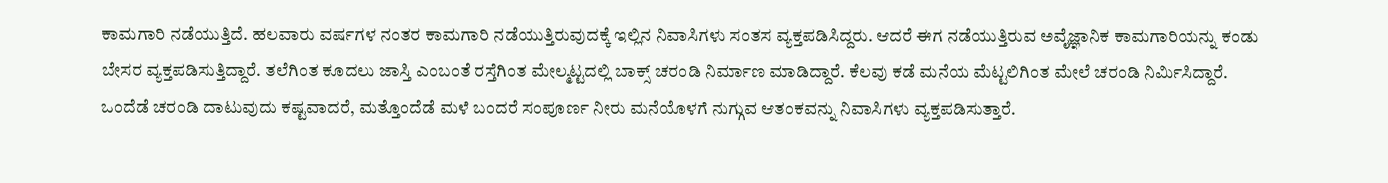ಕಾಮಗಾರಿ ನಡೆಯುತ್ತಿದೆ. ಹಲವಾರು ವರ್ಷಗಳ ನಂತರ ಕಾಮಗಾರಿ ನಡೆಯುತ್ತಿರುವುದಕ್ಕೆ ಇಲ್ಲಿನ ನಿವಾಸಿಗಳು ಸಂತಸ ವ್ಯಕ್ತಪಡಿಸಿದ್ದರು. ಆದರೆ ಈಗ ನಡೆಯುತ್ತಿರುವ ಅವೈಜ್ಞಾನಿಕ ಕಾಮಗಾರಿಯನ್ನು ಕಂಡು ಬೇಸರ ವ್ಯಕ್ತಪಡಿಸುತ್ತಿದ್ದಾರೆ. ತಲೆಗಿಂತ ಕೂದಲು ಜಾಸ್ತಿ ಎಂಬಂತೆ ರಸ್ತೆಗಿಂತ ಮೇಲ್ಮಟ್ಟದಲ್ಲಿ ಬಾಕ್ಸ್ ಚರಂಡಿ ನಿರ್ಮಾಣ ಮಾಡಿದ್ದಾರೆ. ಕೆಲವು ಕಡೆ ಮನೆಯ ಮೆಟ್ಟಲಿಗಿಂತ ಮೇಲೆ ಚರಂಡಿ ನಿರ್ಮಿಸಿದ್ದಾರೆ. ಒಂದೆಡೆ ಚರಂಡಿ ದಾಟುವುದು ಕಷ್ಟವಾದರೆ, ಮತ್ತೊಂದೆಡೆ ಮಳೆ ಬಂದರೆ ಸಂಪೂರ್ಣ ನೀರು ಮನೆಯೊಳಗೆ ನುಗ್ಗುವ ಆತಂಕವನ್ನು ನಿವಾಸಿಗಳು ವ್ಯಕ್ತಪಡಿಸುತ್ತಾರೆ.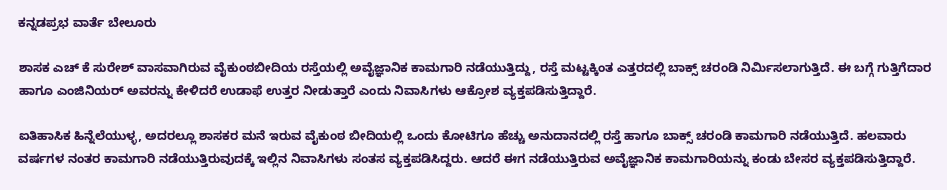ಕನ್ನಡಪ್ರಭ ವಾರ್ತೆ ಬೇಲೂರು

ಶಾಸಕ ಎಚ್ ಕೆ ಸುರೇಶ್ ವಾಸವಾಗಿರುವ ವೈಕುಂಠಬೀದಿಯ ರಸ್ತೆಯಲ್ಲಿ ಅವೈಜ್ಞಾನಿಕ ಕಾಮಗಾರಿ ನಡೆಯುತ್ತಿದ್ದು, ರಸ್ತೆ ಮಟ್ಟಕ್ಕಿಂತ ಎತ್ತರದಲ್ಲಿ ಬಾಕ್ಸ್ ಚರಂಡಿ ನಿರ್ಮಿಸಲಾಗುತ್ತಿದೆ. ಈ ಬಗ್ಗೆ ಗುತ್ತಿಗೆದಾರ ಹಾಗೂ ಎಂಜಿನಿಯರ್‌ ಅವರನ್ನು ಕೇಳಿದರೆ ಉಡಾಫೆ ಉತ್ತರ ನೀಡುತ್ತಾರೆ ಎಂದು ನಿವಾಸಿಗಳು ಆಕ್ರೋಶ ವ್ಯಕ್ತಪಡಿಸುತ್ತಿದ್ದಾರೆ.

ಐತಿಹಾಸಿಕ ಹಿನ್ನೆಲೆಯುಳ್ಳ, ಅದರಲ್ಲೂ ಶಾಸಕರ ಮನೆ ಇರುವ ವೈಕುಂಠ ಬೀದಿಯಲ್ಲಿ ಒಂದು ಕೋಟಿಗೂ ಹೆಚ್ಚು ಅನುದಾನದಲ್ಲಿ ರಸ್ತೆ ಹಾಗೂ ಬಾಕ್ಸ್ ಚರಂಡಿ ಕಾಮಗಾರಿ ನಡೆಯುತ್ತಿದೆ. ಹಲವಾರು ವರ್ಷಗಳ ನಂತರ ಕಾಮಗಾರಿ ನಡೆಯುತ್ತಿರುವುದಕ್ಕೆ ಇಲ್ಲಿನ ನಿವಾಸಿಗಳು ಸಂತಸ ವ್ಯಕ್ತಪಡಿಸಿದ್ದರು. ಆದರೆ ಈಗ ನಡೆಯುತ್ತಿರುವ ಅವೈಜ್ಞಾನಿಕ ಕಾಮಗಾರಿಯನ್ನು ಕಂಡು ಬೇಸರ ವ್ಯಕ್ತಪಡಿಸುತ್ತಿದ್ದಾರೆ.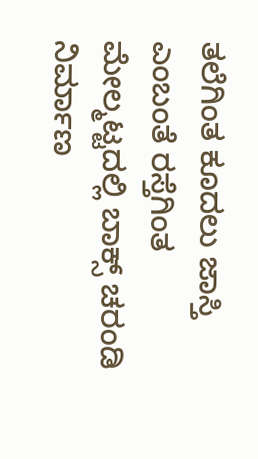ತಲೆಗಿಂತ ಕೂದಲು ಜಾಸ್ತಿ ಎಂಬಂತೆ ರಸ್ತೆಗಿಂತ ಮೇಲ್ಮಟ್ಟದಲ್ಲಿ ಬಾಕ್ಸ್ ಚರಂಡಿ ನಿರ್ಮಾಣ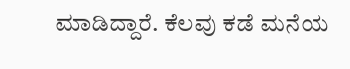ಮಾಡಿದ್ದಾರೆ. ಕೆಲವು ಕಡೆ ಮನೆಯ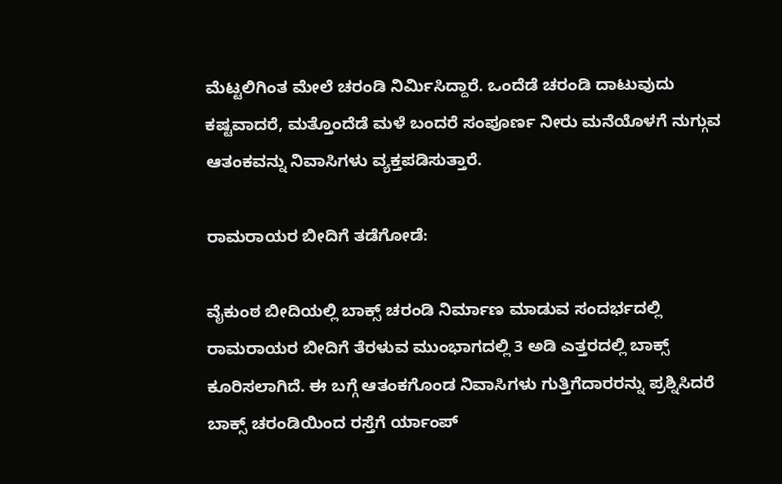ಮೆಟ್ಟಲಿಗಿಂತ ಮೇಲೆ ಚರಂಡಿ ನಿರ್ಮಿಸಿದ್ದಾರೆ. ಒಂದೆಡೆ ಚರಂಡಿ ದಾಟುವುದು ಕಷ್ಟವಾದರೆ, ಮತ್ತೊಂದೆಡೆ ಮಳೆ ಬಂದರೆ ಸಂಪೂರ್ಣ ನೀರು ಮನೆಯೊಳಗೆ ನುಗ್ಗುವ ಆತಂಕವನ್ನು ನಿವಾಸಿಗಳು ವ್ಯಕ್ತಪಡಿಸುತ್ತಾರೆ.

ರಾಮರಾಯರ ಬೀದಿಗೆ ತಡೆಗೋಡೆ:

ವೈಕುಂಠ ಬೀದಿಯಲ್ಲಿ ಬಾಕ್ಸ್ ಚರಂಡಿ ನಿರ್ಮಾಣ ಮಾಡುವ ಸಂದರ್ಭದಲ್ಲಿ ರಾಮರಾಯರ ಬೀದಿಗೆ ತೆರಳುವ ಮುಂಭಾಗದಲ್ಲಿ 3 ಅಡಿ ಎತ್ತರದಲ್ಲಿ ಬಾಕ್ಸ್ ಕೂರಿಸಲಾಗಿದೆ. ಈ ಬಗ್ಗೆ ಆತಂಕಗೊಂಡ ನಿವಾಸಿಗಳು ಗುತ್ತಿಗೆದಾರರನ್ನು ಪ್ರಶ್ನಿಸಿದರೆ ಬಾಕ್ಸ್ ಚರಂಡಿಯಿಂದ ರಸ್ತೆಗೆ ರ್ಯಾಂಪ್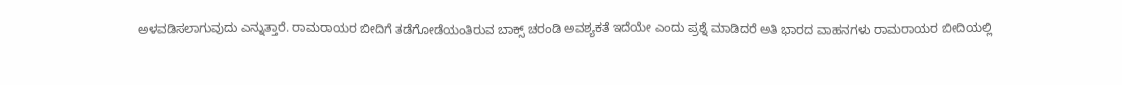ಅಳವಡಿಸಲಾಗುವುದು ಎನ್ನುತ್ತಾರೆ. ರಾಮರಾಯರ ಬೀದಿಗೆ ತಡೆಗೋಡೆಯಂತಿರುವ ಬಾಕ್ಸ್ ಚರಂಡಿ ಅವಶ್ಯಕತೆ ಇದೆಯೇ ಎಂದು ಪ್ರಶ್ನೆ ಮಾಡಿದರೆ ಅತಿ ಭಾರದ ವಾಹನಗಳು ರಾಮರಾಯರ ಬೀದಿಯಲ್ಲಿ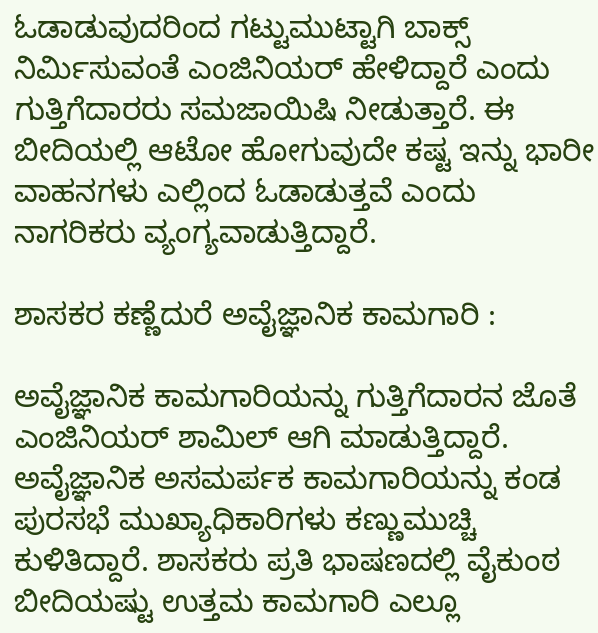ಓಡಾಡುವುದರಿಂದ ಗಟ್ಟುಮುಟ್ಟಾಗಿ ಬಾಕ್ಸ್ ನಿರ್ಮಿಸುವಂತೆ ಎಂಜಿನಿಯರ್ ಹೇಳಿದ್ದಾರೆ ಎಂದು ಗುತ್ತಿಗೆದಾರರು ಸಮಜಾಯಿಷಿ ನೀಡುತ್ತಾರೆ. ಈ ಬೀದಿಯಲ್ಲಿ ಆಟೋ ಹೋಗುವುದೇ ಕಷ್ಟ ಇನ್ನು ಭಾರೀ ವಾಹನಗಳು ಎಲ್ಲಿಂದ ಓಡಾಡುತ್ತವೆ ಎಂದು ನಾಗರಿಕರು ವ್ಯಂಗ್ಯವಾಡುತ್ತಿದ್ದಾರೆ.

ಶಾಸಕರ ಕಣ್ಣೆದುರೆ ಅವೈಜ್ಞಾನಿಕ ಕಾಮಗಾರಿ :

ಅವೈಜ್ಞಾನಿಕ ಕಾಮಗಾರಿಯನ್ನು ಗುತ್ತಿಗೆದಾರನ ಜೊತೆ ಎಂಜಿನಿಯರ್ ಶಾಮಿಲ್ ಆಗಿ ಮಾಡುತ್ತಿದ್ದಾರೆ. ಅವೈಜ್ಞಾನಿಕ ಅಸಮರ್ಪಕ ಕಾಮಗಾರಿಯನ್ನು ಕಂಡ ಪುರಸಭೆ ಮುಖ್ಯಾಧಿಕಾರಿಗಳು ಕಣ್ಣುಮುಚ್ಚಿ ಕುಳಿತಿದ್ದಾರೆ. ಶಾಸಕರು ಪ್ರತಿ ಭಾಷಣದಲ್ಲಿ ವೈಕುಂಠ ಬೀದಿಯಷ್ಟು ಉತ್ತಮ ಕಾಮಗಾರಿ ಎಲ್ಲೂ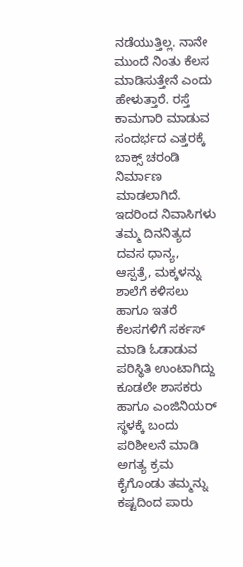ನಡೆಯುತ್ತಿಲ್ಲ. ನಾನೇ ಮುಂದೆ ನಿಂತು ಕೆಲಸ ಮಾಡಿಸುತ್ತೇನೆ ಎಂದು ಹೇಳುತ್ತಾರೆ. ರಸ್ತೆ ಕಾಮಗಾರಿ ಮಾಡುವ ಸಂದರ್ಭದ ಎತ್ತರಕ್ಕೆ ಬಾಕ್ಸ್ ಚರಂಡಿ ನಿರ್ಮಾಣ ಮಾಡಲಾಗಿದೆ. ಇದರಿಂದ ನಿವಾಸಿಗಳು ತಮ್ಮ ದಿನನಿತ್ಯದ ದವಸ ಧಾನ್ಯ, ಆಸ್ಪತ್ರೆ, ಮಕ್ಕಳನ್ನು ಶಾಲೆಗೆ ಕಳಿಸಲು ಹಾಗೂ ಇತರೆ ಕೆಲಸಗಳಿಗೆ ಸರ್ಕಸ್ ಮಾಡಿ ಓಡಾಡುವ ಪರಿಸ್ಥಿತಿ ಉಂಟಾಗಿದ್ದು ಕೂಡಲೇ ಶಾಸಕರು ಹಾಗೂ ಎಂಜಿನಿಯರ್ ಸ್ಥಳಕ್ಕೆ ಬಂದು ಪರಿಶೀಲನೆ ಮಾಡಿ ಅಗತ್ಯ ಕ್ರಮ ಕೈಗೊಂಡು ತಮ್ಮನ್ನು ಕಷ್ಟದಿಂದ ಪಾರು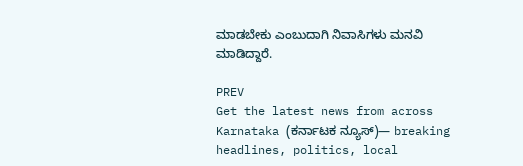ಮಾಡಬೇಕು ಎಂಬುದಾಗಿ ನಿವಾಸಿಗಳು ಮನವಿ ಮಾಡಿದ್ದಾರೆ.

PREV
Get the latest news from across Karnataka (ಕರ್ನಾಟಕ ನ್ಯೂಸ್)— breaking headlines, politics, local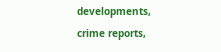developments, crime reports,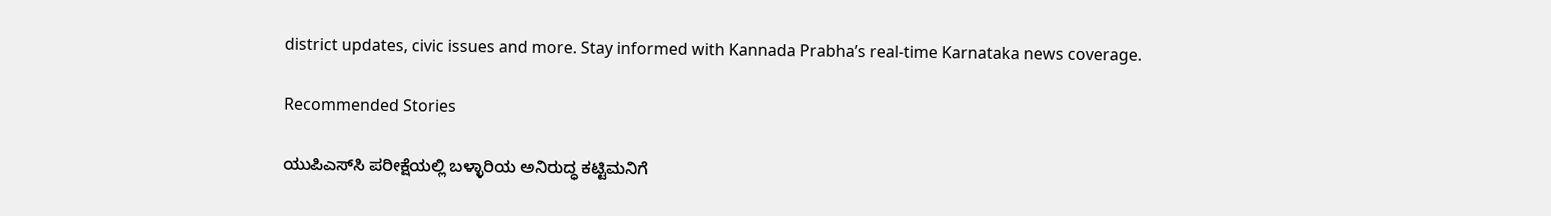district updates, civic issues and more. Stay informed with Kannada Prabha’s real‑time Karnataka news coverage.

Recommended Stories

ಯುಪಿಎಸ್‌ಸಿ ಪರೀಕ್ಷೆಯಲ್ಲಿ ಬಳ್ಳಾರಿಯ ಅನಿರುದ್ಧ ಕಟ್ಟಿಮನಿಗೆ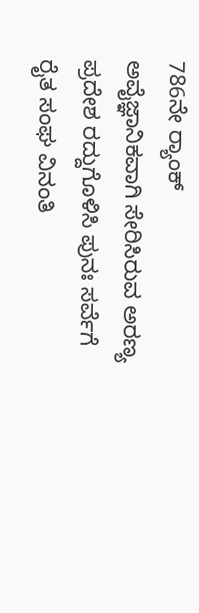786ನೇ ರ‍್ಯಾಂಕ್‌
ಅವೈಜ್ಞಾನಿಕವಾಗಿ ಸೇರಿಸಿರುವ ಅರಣ್ಯ ಪ್ರದೇಶ ರದ್ದುಗೊಳಿಸಿ ಪುನಃ ಸರ್ವೆಗೆ ರೈತ ಸಂಘ ವಿನಂತಿ